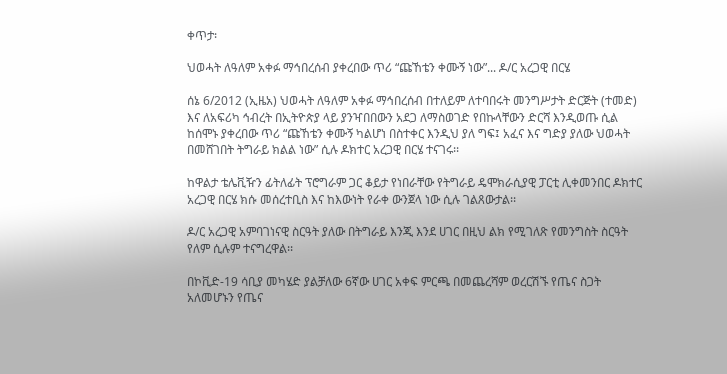ቀጥታ፡

ህወሓት ለዓለም አቀፉ ማኅበረሰብ ያቀረበው ጥሪ “ጩኸቴን ቀሙኝ ነው”... ዶ/ር አረጋዊ በርሄ

ሰኔ 6/2012 (ኢዜአ) ህወሓት ለዓለም አቀፉ ማኅበረሰብ በተለይም ለተባበሩት መንግሥታት ድርጅት (ተመድ) እና ለአፍሪካ ኅብረት በኢትዮጵያ ላይ ያንዣበበውን አደጋ ለማስወገድ የበኩላቸውን ድርሻ እንዲወጡ ሲል ከሰሞኑ ያቀረበው ጥሪ “ጩኸቴን ቀሙኝ ካልሆነ በስተቀር እንዲህ ያለ ግፍ፤ አፈና እና ግድያ ያለው ህወሓት በመሸገበት ትግራይ ክልል ነው” ሲሉ ዶክተር አረጋዊ በርሄ ተናገሩ፡፡

ከዋልታ ቴሌቪዥን ፊትለፊት ፕሮግራም ጋር ቆይታ የነበራቸው የትግራይ ዴሞክራሲያዊ ፓርቲ ሊቀመንበር ዶክተር አረጋዊ በርሄ ክሱ መሰረተቢስ እና ከእውነት የራቀ ውንጀላ ነው ሲሉ ገልጸውታል፡፡

ዶ/ር አረጋዊ አምባገነናዊ ስርዓት ያለው በትግራይ እንጂ እንደ ሀገር በዚህ ልክ የሚገለጽ የመንግስት ስርዓት የለም ሲሉም ተናግረዋል፡፡

በኮቪድ-19 ሳቢያ መካሄድ ያልቻለው 6ኛው ሀገር አቀፍ ምርጫ በመጨረሻም ወረርሽኙ የጤና ስጋት አለመሆኑን የጤና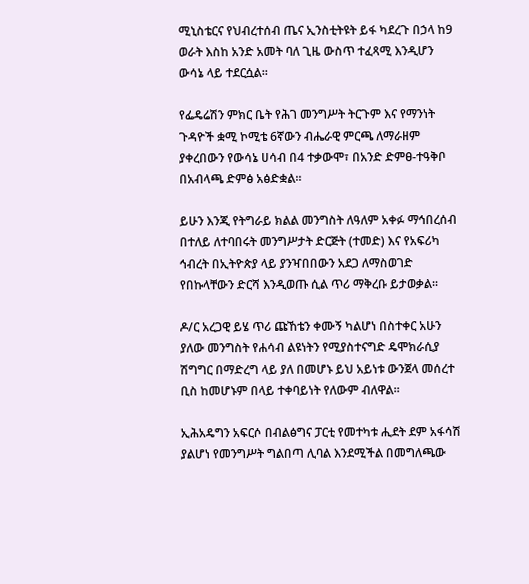ሚኒስቴርና የህብረተሰብ ጤና ኢንስቲትዩት ይፋ ካደረጉ በኃላ ከ9 ወራት እስከ አንድ አመት ባለ ጊዜ ውስጥ ተፈጻሚ እንዲሆን ውሳኔ ላይ ተደርሷል፡፡

የፌዴሬሽን ምክር ቤት የሕገ መንግሥት ትርጉም እና የማንነት ጉዳዮች ቋሚ ኮሚቴ 6ኛውን ብሔራዊ ምርጫ ለማራዘም ያቀረበውን የውሳኔ ሀሳብ በ4 ተቃውሞ፣ በአንድ ድምፀ-ተዓቅቦ በአብላጫ ድምፅ አፅድቋል።

ይሁን እንጂ የትግራይ ክልል መንግስት ለዓለም አቀፉ ማኅበረሰብ በተለይ ለተባበሩት መንግሥታት ድርጅት (ተመድ) እና የአፍሪካ ኅብረት በኢትዮጵያ ላይ ያንዣበበውን አደጋ ለማስወገድ የበኩላቸውን ድርሻ እንዲወጡ ሲል ጥሪ ማቅረቡ ይታወቃል፡፡

ዶ/ር አረጋዊ ይሄ ጥሪ ጩኸቴን ቀሙኝ ካልሆነ በስተቀር አሁን ያለው መንግስት የሐሳብ ልዩነትን የሚያስተናግድ ዴሞክራሲያ ሽግግር በማድረግ ላይ ያለ በመሆኑ ይህ አይነቱ ውንጀላ መሰረተ ቢስ ከመሆኑም በላይ ተቀባይነት የለውም ብለዋል፡፡

ኢሕአዴግን አፍርሶ በብልፅግና ፓርቲ የመተካቱ ሒደት ደም አፋሳሽ ያልሆነ የመንግሥት ግልበጣ ሊባል እንደሚችል በመግለጫው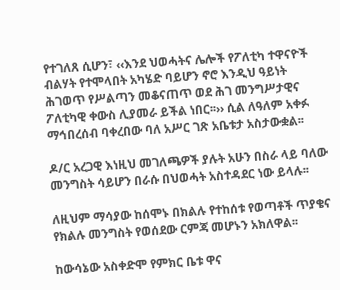የተገለጸ ሲሆን፣ ‹‹እንደ ህወሓትና ሌሎች የፖለቲካ ተዋናዮች ብልሃት የተሞላበት አካሄድ ባይሆን ኖሮ እንዲህ ዓይነት ሕገወጥ የሥልጣን መቆናጠጥ ወደ ሕገ መንግሥታዊና ፖለቲካዊ ቀውስ ሊያመራ ይችል ነበር፡፡›› ሲል ለዓለም አቀፉ ማኅበረሰብ ባቀረበው ባለ አሥር ገጽ አቤቱታ አስታውቋል፡፡

ዶ/ር አረጋዊ እነዚህ መገለጫዎች ያሉት አሁን በስራ ላይ ባለው መንግስት ሳይሆን በራሱ በህወሓት አስተዳደር ነው ይላሉ፡፡

ለዚህም ማሳያው ከሰሞኑ በክልሉ የተከሰቱ የወጣቶች ጥያቄና የክልሉ መንግስት የወሰደው ርምጃ መሆኑን አክለዋል፡፡

ከውሳኔው አስቀድሞ የምክር ቤቱ ዋና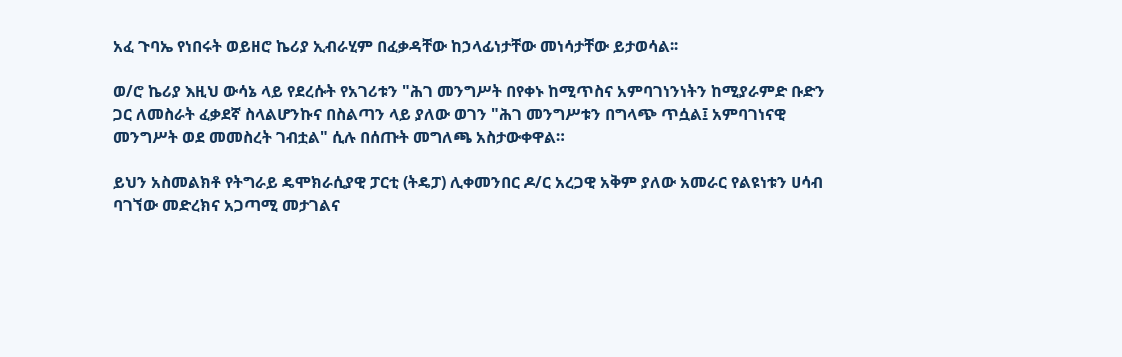አፈ ጉባኤ የነበሩት ወይዘሮ ኬሪያ ኢብራሂም በፈቃዳቸው ከኃላፊነታቸው መነሳታቸው ይታወሳል፡፡

ወ/ሮ ኬሪያ እዚህ ውሳኔ ላይ የደረሱት የአገሪቱን "ሕገ መንግሥት በየቀኑ ከሚጥስና አምባገነንነትን ከሚያራምድ ቡድን ጋር ለመስራት ፈቃደኛ ስላልሆንኩና በስልጣን ላይ ያለው ወገን "ሕገ መንግሥቱን በግላጭ ጥሷል፤ አምባገነናዊ መንግሥት ወደ መመስረት ገብቷል" ሲሉ በሰጡት መግለጫ አስታውቀዋል።

ይህን አስመልክቶ የትግራይ ዴሞክራሲያዊ ፓርቲ (ትዴፓ) ሊቀመንበር ዶ/ር አረጋዊ አቅም ያለው አመራር የልዩነቱን ሀሳብ ባገኘው መድረክና አጋጣሚ መታገልና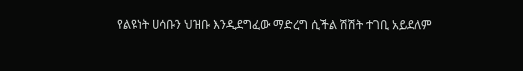የልዩነት ሀሳቡን ህዝቡ እንዲደግፈው ማድረግ ሲችል ሽሽት ተገቢ አይደለም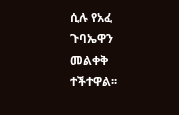ሲሉ የአፈ ጉባኤዋን መልቀቅ ተችተዋል፡፡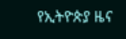የኢትዮጵያ ዜና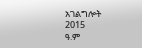አገልግሎት
2015
ዓ.ም